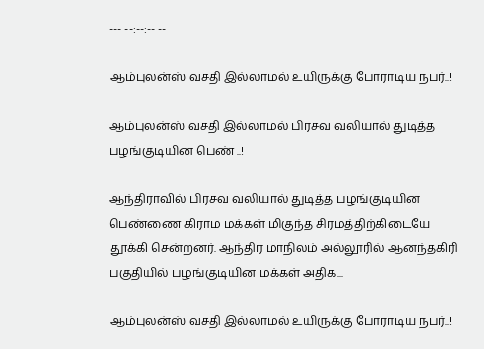--- --:--:-- --

ஆம்புலன்ஸ் வசதி இல்லாமல் உயிருக்கு போராடிய நபர்..!

ஆம்புலன்ஸ் வசதி இல்லாமல் பிரசவ வலியால் துடித்த பழங்குடியின பெண் ..!

ஆந்திராவில் பிரசவ வலியால் துடித்த பழங்குடியின பெண்ணை கிராம மக்கள் மிகுந்த சிரமத்திற்கிடையே தூக்கி சென்றனர். ஆந்திர மாநிலம் அல்லூரில் ஆனந்தகிரி பகுதியில் பழங்குடியின மக்கள் அதிக...

ஆம்புலன்ஸ் வசதி இல்லாமல் உயிருக்கு போராடிய நபர்..!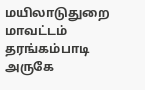மயிலாடுதுறை மாவட்டம் தரங்கம்பாடி அருகே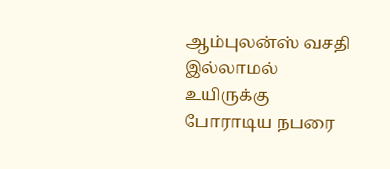ஆம்புலன்ஸ் வசதி இல்லாமல் உயிருக்கு போராடிய நபரை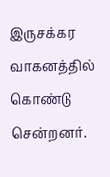இருசக்கர வாகனத்தில் கொண்டு சென்றனர்.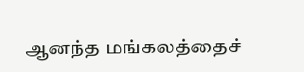ஆனந்த மங்கலத்தைச்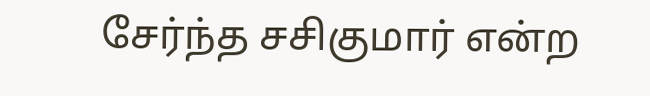சேர்ந்த சசிகுமார் என்ற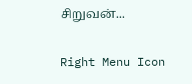சிறுவன்...

Right Menu Icon